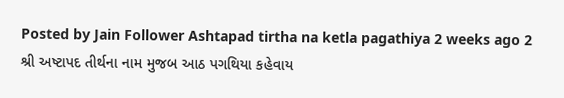Posted by Jain Follower Ashtapad tirtha na ketla pagathiya 2 weeks ago 2 શ્રી અષ્ટાપદ તીર્થના નામ મુજબ આઠ પગથિયા કહેવાય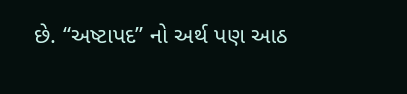છે. “અષ્ટાપદ” નો અર્થ પણ આઠ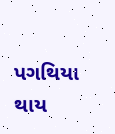પગથિયા થાય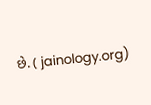છે. ( jainology.org)